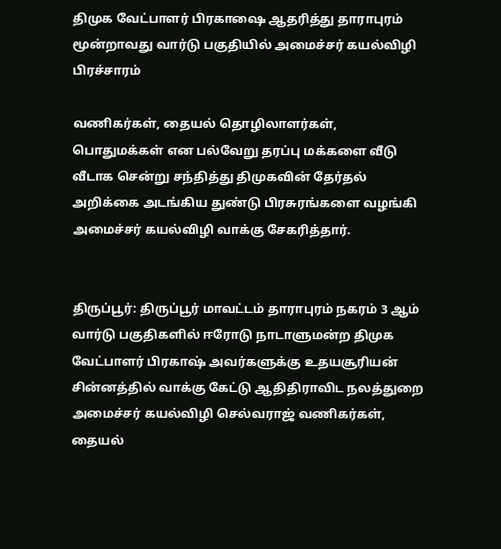திமுக வேட்பாளர் பிரகாஷை ஆதரித்து தாராபுரம் மூன்றாவது வார்டு பகுதியில் அமைச்சர் கயல்விழி பிரச்சாரம்

வணிகர்கள், தையல் தொழிலாளர்கள், பொதுமக்கள் என பல்வேறு தரப்பு மக்களை வீடு வீடாக சென்று சந்தித்து திமுகவின் தேர்தல் அறிக்கை அடங்கிய துண்டு பிரசுரங்களை வழங்கி அமைச்சர் கயல்விழி வாக்கு சேகரித்தார்.


திருப்பூர்: திருப்பூர் மாவட்டம் தாராபுரம் நகரம் 3 ஆம் வார்டு பகுதிகளில் ஈரோடு நாடாளுமன்ற திமுக வேட்பாளர் பிரகாஷ் அவர்களுக்கு உதயசூரியன் சின்னத்தில் வாக்கு கேட்டு ஆதிதிராவிட நலத்துறை அமைச்சர் கயல்விழி செல்வராஜ் வணிகர்கள், தையல்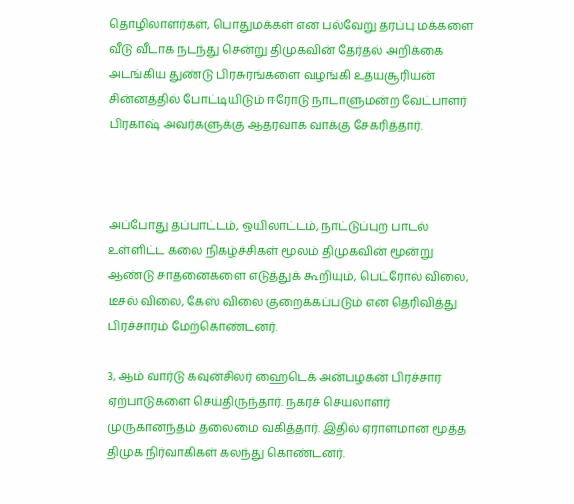தொழிலாளர்கள், பொதுமக்கள் என பல்வேறு தரப்பு மக்களை வீடு வீடாக நடந்து சென்று திமுகவின் தேர்தல் அறிக்கை அடங்கிய துண்டு பிரசுரங்களை வழங்கி உதயசூரியன் சின்னத்தில் போட்டியிடும் ஈரோடு நாடாளுமன்ற வேட்பாளர் பிரகாஷ் அவர்களுக்கு ஆதரவாக வாக்கு சேகரித்தார்.



அப்போது தப்பாட்டம், ஒயிலாட்டம், நாட்டுப்புற பாடல் உள்ளிட்ட கலை நிகழ்ச்சிகள் மூலம் திமுகவின் மூன்று ஆண்டு சாதனைகளை எடுத்துக் கூறியும், பெட்ரோல் விலை, டீசல் விலை, கேஸ் விலை குறைக்கப்படும் என தெரிவித்து பிரச்சாரம் மேற்கொண்டனர்.

3, ஆம் வார்டு கவுன்சிலர் ஹைடெக் அன்பழகன் பிரச்சார ஏற்பாடுகளை செய்திருந்தார். நகரச் செயலாளர் முருகானந்தம் தலைமை வகித்தார். இதில் ஏராளமான மூத்த திமுக நிர்வாகிகள் கலந்து கொண்டனர்.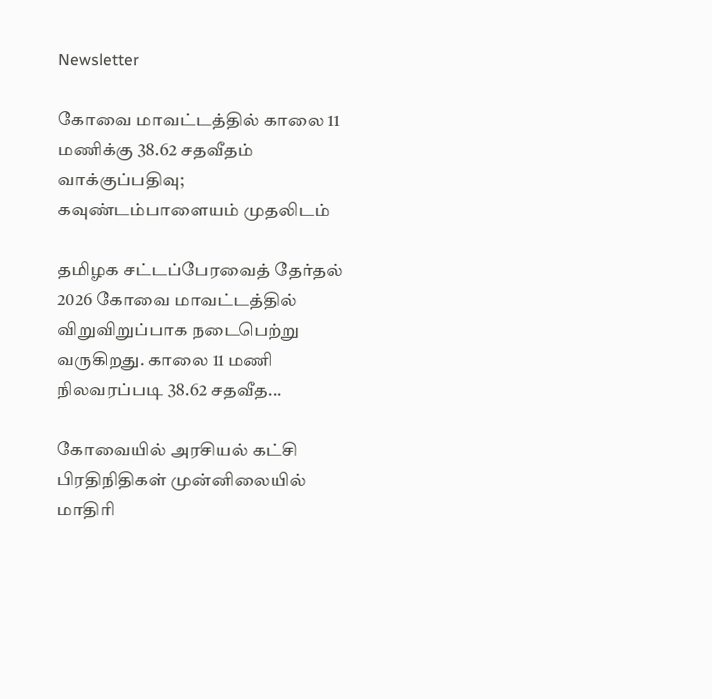Newsletter

கோவை மாவட்டத்தில் காலை 11 மணிக்கு 38.62 சதவீதம் வாக்குப்பதிவு; கவுண்டம்பாளையம் முதலிடம்

தமிழக சட்டப்பேரவைத் தேர்தல் 2026 கோவை மாவட்டத்தில் விறுவிறுப்பாக நடைபெற்று வருகிறது. காலை 11 மணி நிலவரப்படி 38.62 சதவீத...

கோவையில் அரசியல் கட்சி பிரதிநிதிகள் முன்னிலையில் மாதிரி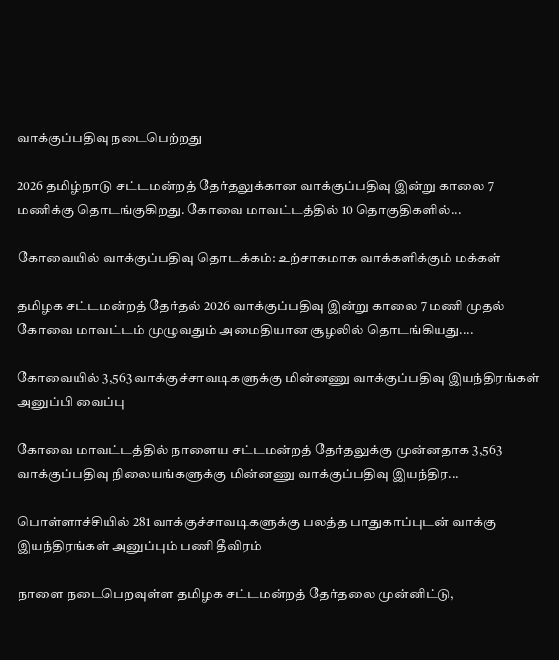வாக்குப்பதிவு நடைபெற்றது

2026 தமிழ்நாடு சட்டமன்றத் தேர்தலுக்கான வாக்குப்பதிவு இன்று காலை 7 மணிக்கு தொடங்குகிறது. கோவை மாவட்டத்தில் 10 தொகுதிகளில்...

கோவையில் வாக்குப்பதிவு தொடக்கம்: உற்சாகமாக வாக்களிக்கும் மக்கள்

தமிழக சட்டமன்றத் தேர்தல் 2026 வாக்குப்பதிவு இன்று காலை 7 மணி முதல் கோவை மாவட்டம் முழுவதும் அமைதியான சூழலில் தொடங்கியது....

கோவையில் 3,563 வாக்குச்சாவடிகளுக்கு மின்னணு வாக்குப்பதிவு இயந்திரங்கள் அனுப்பி வைப்பு

கோவை மாவட்டத்தில் நாளைய சட்டமன்றத் தேர்தலுக்கு முன்னதாக 3,563 வாக்குப்பதிவு நிலையங்களுக்கு மின்னணு வாக்குப்பதிவு இயந்திர...

பொள்ளாச்சியில் 281 வாக்குச்சாவடிகளுக்கு பலத்த பாதுகாப்புடன் வாக்கு இயந்திரங்கள் அனுப்பும் பணி தீவிரம்

நாளை நடைபெறவுள்ள தமிழக சட்டமன்றத் தேர்தலை முன்னிட்டு,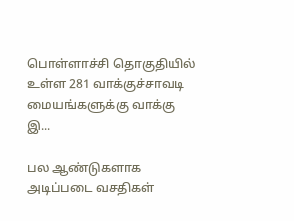பொள்ளாச்சி தொகுதியில் உள்ள 281 வாக்குச்சாவடி மையங்களுக்கு வாக்கு இ...

பல ஆண்டுகளாக அடிப்படை வசதிகள்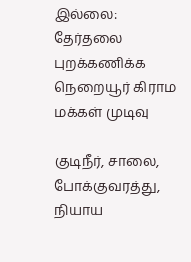இல்லை: தேர்தலை புறக்கணிக்க நெறையூர் கிராம மக்கள் முடிவு

குடிநீர், சாலை, போக்குவரத்து, நியாய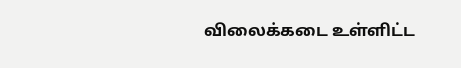விலைக்கடை உள்ளிட்ட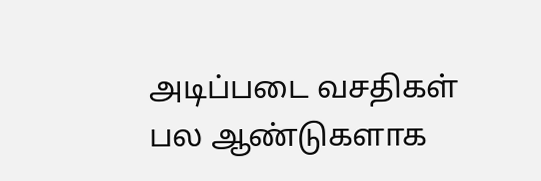அடிப்படை வசதிகள் பல ஆண்டுகளாக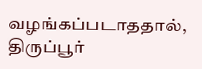வழங்கப்படாததால், திருப்பூர்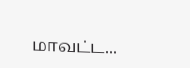மாவட்ட...